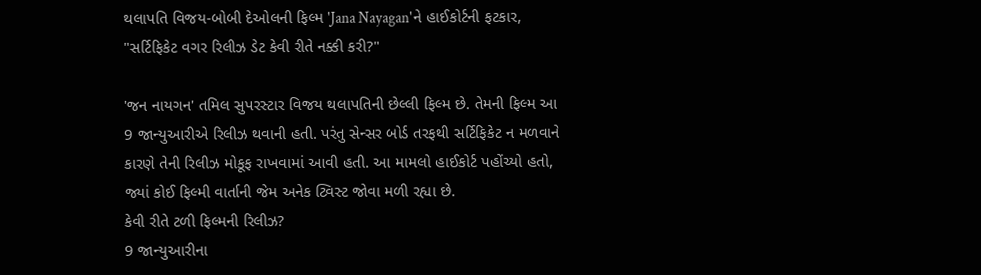થલાપતિ વિજય-બોબી દેઓલની ફિલ્મ 'Jana Nayagan'ને હાઈકોર્ટની ફટકાર, "સર્ટિફિકેટ વગર રિલીઝ ડેટ કેવી રીતે નક્કી કરી?"

'જન નાયગન' તમિલ સુપરસ્ટાર વિજય થલાપતિની છેલ્લી ફિલ્મ છે. તેમની ફિલ્મ આ 9 જાન્યુઆરીએ રિલીઝ થવાની હતી. પરંતુ સેન્સર બોર્ડ તરફથી સર્ટિફિકેટ ન મળવાને કારણે તેની રિલીઝ મોકૂફ રાખવામાં આવી હતી. આ મામલો હાઈકોર્ટ પહોંચ્યો હતો, જ્યાં કોઈ ફિલ્મી વાર્તાની જેમ અનેક ટ્વિસ્ટ જોવા મળી રહ્યા છે.
કેવી રીતે ટળી ફિલ્મની રિલીઝ?
9 જાન્યુઆરીના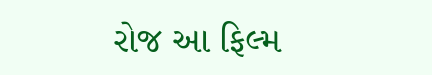રોજ આ ફિલ્મ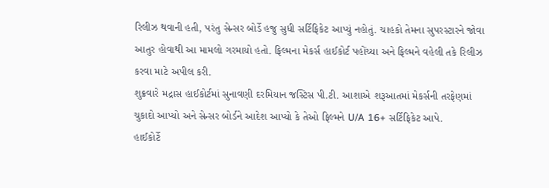રિલીઝ થવાની હતી, પરંતુ સેન્સર બોર્ડે હજુ સુધી સર્ટિફિકેટ આપ્યું નહોતું. ચાહકો તેમના સુપરસ્ટારને જોવા આતુર હોવાથી આ મામલો ગરમાયો હતો. ફિલ્મના મેકર્સ હાઈકોર્ટ પહોંચ્યા અને ફિલ્મને વહેલી તકે રિલીઝ કરવા માટે અપીલ કરી.
શુક્રવારે મદ્રાસ હાઈકોર્ટમાં સુનાવણી દરમિયાન જસ્ટિસ પી.ટી. આશાએ શરૂઆતમાં મેકર્સની તરફેણમાં ચુકાદો આપ્યો અને સેન્સર બોર્ડને આદેશ આપ્યો કે તેઓ ફિલ્મને U/A 16+ સર્ટિફિકેટ આપે.
હાઈકોર્ટે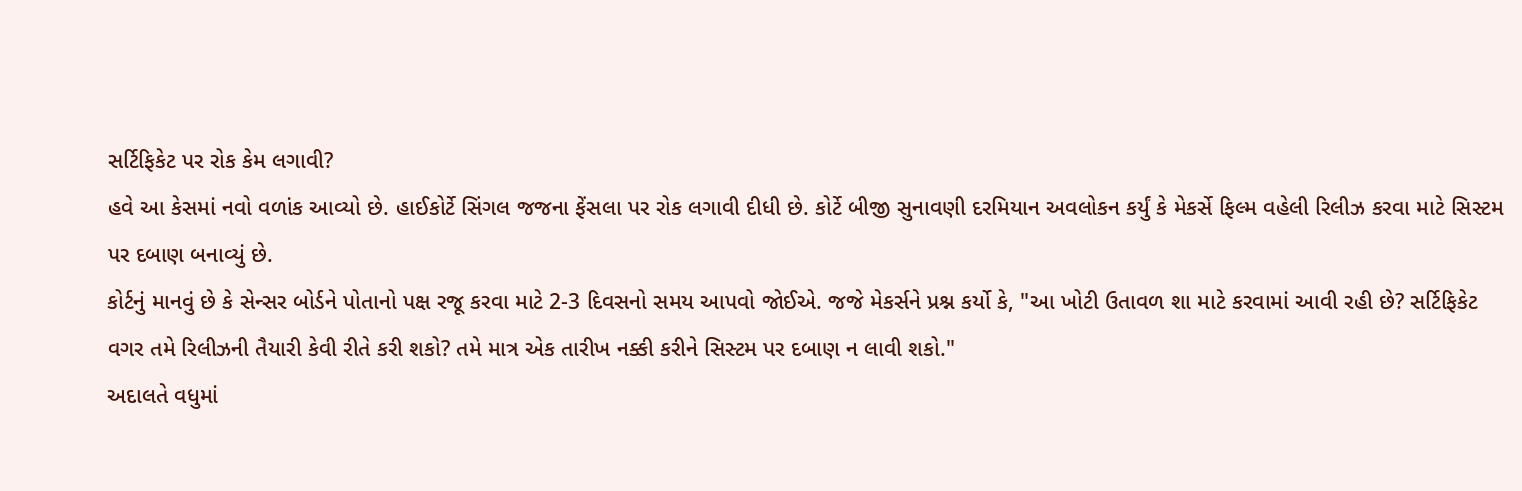સર્ટિફિકેટ પર રોક કેમ લગાવી?
હવે આ કેસમાં નવો વળાંક આવ્યો છે. હાઈકોર્ટે સિંગલ જજના ફેંસલા પર રોક લગાવી દીધી છે. કોર્ટે બીજી સુનાવણી દરમિયાન અવલોકન કર્યું કે મેકર્સે ફિલ્મ વહેલી રિલીઝ કરવા માટે સિસ્ટમ પર દબાણ બનાવ્યું છે.
કોર્ટનું માનવું છે કે સેન્સર બોર્ડને પોતાનો પક્ષ રજૂ કરવા માટે 2-3 દિવસનો સમય આપવો જોઈએ. જજે મેકર્સને પ્રશ્ન કર્યો કે, "આ ખોટી ઉતાવળ શા માટે કરવામાં આવી રહી છે? સર્ટિફિકેટ વગર તમે રિલીઝની તૈયારી કેવી રીતે કરી શકો? તમે માત્ર એક તારીખ નક્કી કરીને સિસ્ટમ પર દબાણ ન લાવી શકો."
અદાલતે વધુમાં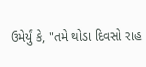ઉમેર્યું કે, "તમે થોડા દિવસો રાહ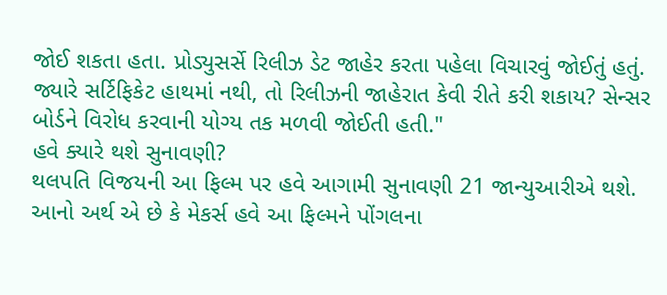જોઈ શકતા હતા. પ્રોડ્યુસર્સે રિલીઝ ડેટ જાહેર કરતા પહેલા વિચારવું જોઈતું હતું. જ્યારે સર્ટિફિકેટ હાથમાં નથી, તો રિલીઝની જાહેરાત કેવી રીતે કરી શકાય? સેન્સર બોર્ડને વિરોધ કરવાની યોગ્ય તક મળવી જોઈતી હતી."
હવે ક્યારે થશે સુનાવણી?
થલપતિ વિજયની આ ફિલ્મ પર હવે આગામી સુનાવણી 21 જાન્યુઆરીએ થશે. આનો અર્થ એ છે કે મેકર્સ હવે આ ફિલ્મને પોંગલના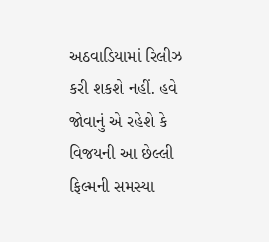અઠવાડિયામાં રિલીઝ કરી શકશે નહીં. હવે જોવાનું એ રહેશે કે વિજયની આ છેલ્લી ફિલ્મની સમસ્યા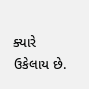ક્યારે ઉકેલાય છે.